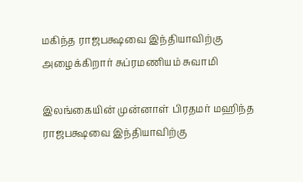மகிந்த ராஜபக்ஷவை இந்தியாவிற்கு அழைக்கிறார் சுப்ரமணியம் சுவாமி

இலங்கையின் முன்னாள் பிரதமர் மஹிந்த ராஜபக்ஷவை இந்தியாவிற்கு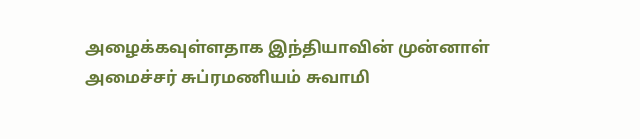அழைக்கவுள்ளதாக இந்தியாவின் முன்னாள் அமைச்சர் சுப்ரமணியம் சுவாமி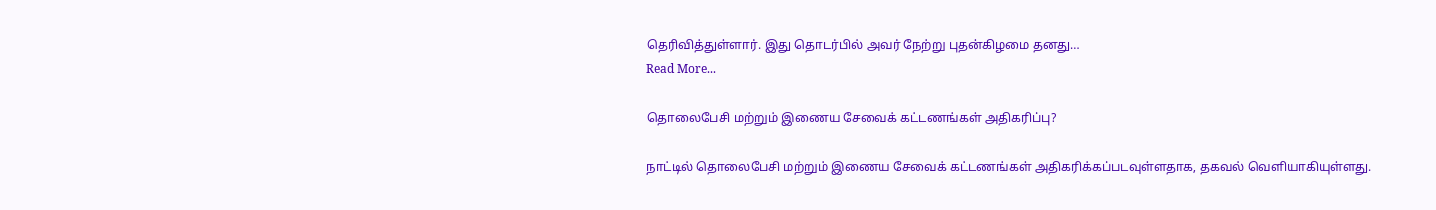தெரிவித்துள்ளார். இது தொடர்பில் அவர் நேற்று புதன்கிழமை தனது…
Read More...

தொலைபேசி மற்றும் இணைய சேவைக் கட்டணங்கள் அதிகரிப்பு?

நாட்டில் தொலைபேசி மற்றும் இணைய சேவைக் கட்டணங்கள் அதிகரிக்கப்படவுள்ளதாக, தகவல் வெளியாகியுள்ளது.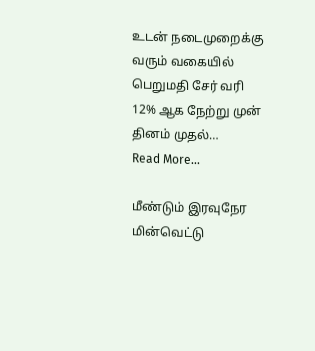உடன் நடைமுறைக்கு வரும் வகையில் பெறுமதி சேர் வரி 12% ஆக நேற்று முன் தினம் முதல்…
Read More...

மீண்டும் இரவுநேர மின்வெட்டு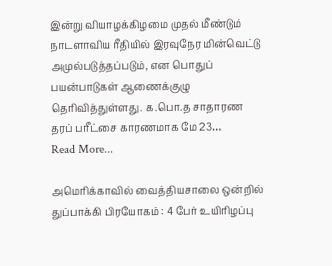இன்று வியாழக்கிழமை முதல் மீண்டும்  நாடளாவிய ரீதியில் இரவுநேர மின்வெட்டு அமுல்படுத்தப்படும், என பொதுப் பயன்பாடுகள் ஆணைக்குழு தெரிவித்துள்ளது. க.பொ.த சாதாரண தரப் பரீட்சை காரணமாக மே 23…
Read More...

அமெரிக்காவில் வைத்தியசாலை ஒன்றில் துப்பாக்கி பிரயோகம் : 4 பேர் உயிரிழப்பு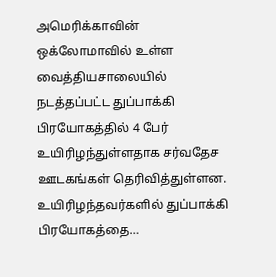அமெரிக்காவின் ஒக்லோமாவில் உள்ள வைத்தியசாலையில் நடத்தப்பட்ட துப்பாக்கி பிரயோகத்தில் 4 பேர் உயிரிழந்துள்ளதாக சர்வதேச ஊடகங்கள் தெரிவித்துள்ளன. உயிரிழந்தவர்களில் துப்பாக்கி பிரயோகத்தை…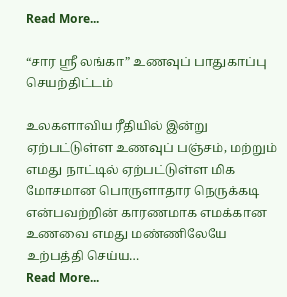Read More...

“சார ஸ்ரீ லங்கா” உணவுப் பாதுகாப்பு செயற்திட்டம்

உலகளாவிய ரீதியில் இன்று ஏற்பட்டுள்ள உணவுப் பஞ்சம், மற்றும் எமது நாட்டில் ஏற்பட்டுள்ள மிக மோசமான பொருளாதார நெருக்கடி என்பவற்றின் காரணமாக எமக்கான உணவை எமது மண்ணிலேயே உற்பத்தி செய்ய…
Read More...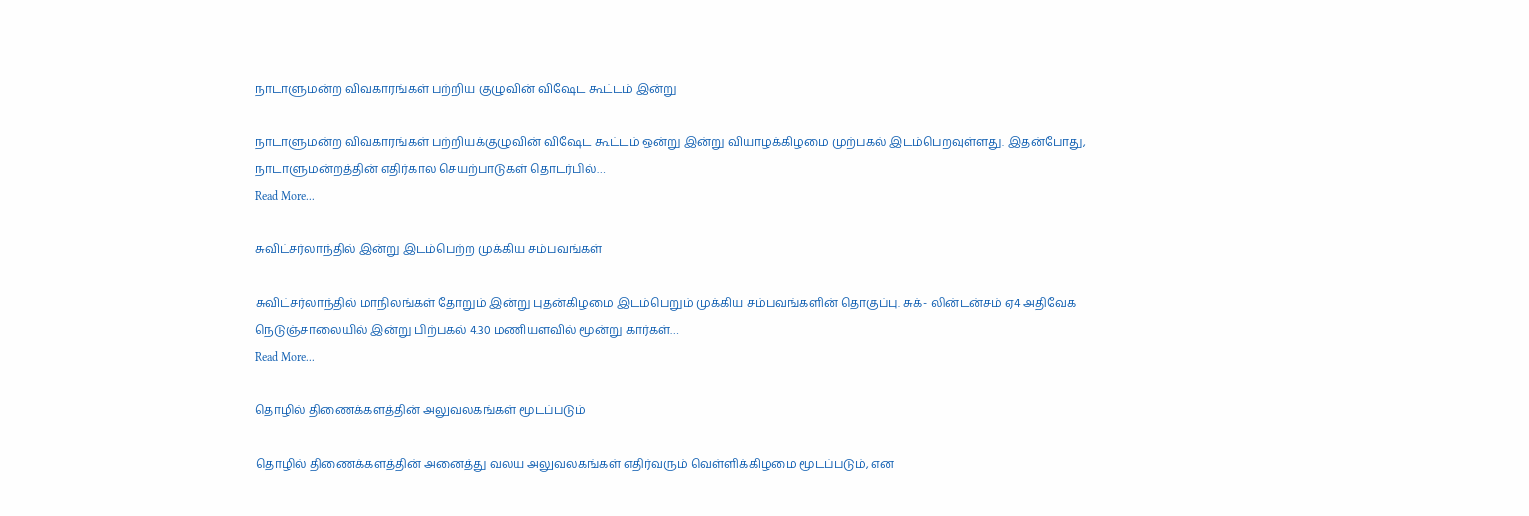நாடாளுமன்ற விவகாரங்கள் பற்றிய குழுவின் விஷேட கூட்டம் இன்று

நாடாளுமன்ற விவகாரங்கள் பற்றியக்குழுவின் விஷேட கூட்டம் ஒன்று இன்று வியாழக்கிழமை முற்பகல் இடம்பெறவுள்ளது. இதன்போது, நாடாளுமன்றத்தின் எதிர்கால செயற்பாடுகள் தொடர்பில்…
Read More...

சுவிட்சர்லாந்தில் இன்று இடம்பெற்ற முக்கிய சம்பவங்கள்

சுவிட்சர்லாந்தில் மாநிலங்கள் தோறும் இன்று புதன்கிழமை இடம்பெறும் முக்கிய சம்பவங்களின் தொகுப்பு. சுக்- லின்டன்சம் ஏ4 அதிவேக நெடுஞ்சாலையில் இன்று பிற்பகல் 4.30 மணியளவில் மூன்று கார்கள்…
Read More...

தொழில் திணைக்களத்தின் அலுவலகங்கள் மூடப்படும்

தொழில் திணைக்களத்தின் அனைத்து வலய அலுவலகங்கள் எதிர்வரும் வெள்ளிக்கிழமை மூடப்படும், என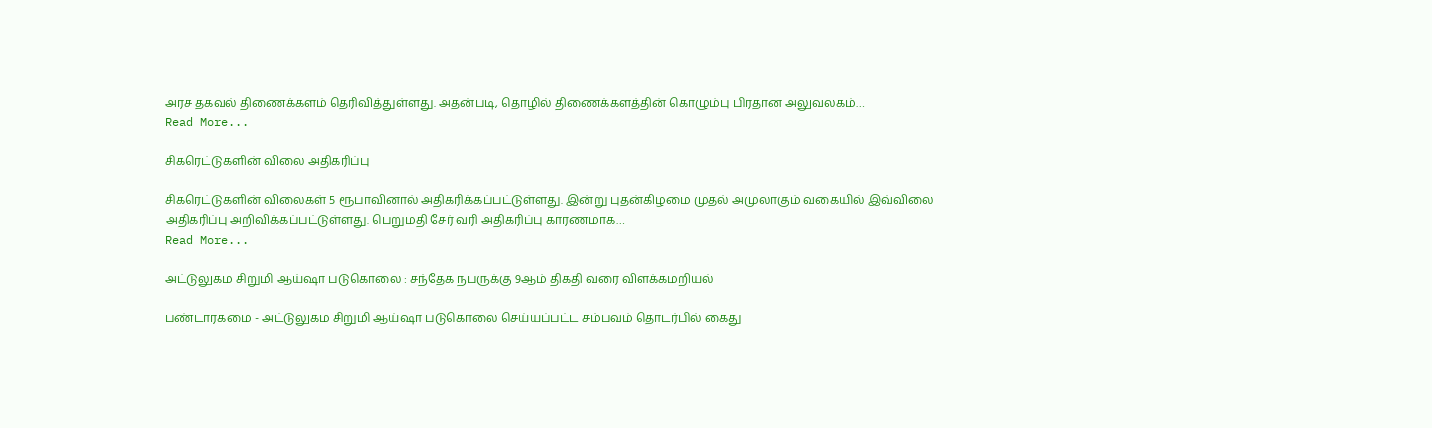அரச தகவல் திணைக்களம் தெரிவித்துள்ளது. அதன்படி, தொழில் திணைக்களத்தின் கொழும்பு பிரதான அலுவலகம்…
Read More...

சிகரெட்டுகளின் விலை அதிகரிப்பு

சிகரெட்டுகளின் விலைகள் 5 ரூபாவினால் அதிகரிக்கப்பட்டுள்ளது. இன்று புதன்கிழமை முதல் அமுலாகும் வகையில் இவ்விலை அதிகரிப்பு அறிவிக்கப்பட்டுள்ளது. பெறுமதி சேர் வரி அதிகரிப்பு காரணமாக…
Read More...

அட்டுலுகம சிறுமி ஆய்ஷா படுகொலை : சந்தேக நபருக்கு 9ஆம் திகதி வரை விளக்கமறியல்

பண்டாரகமை - அட்டுலுகம சிறுமி ஆய்ஷா படுகொலை செய்யப்பட்ட சம்பவம் தொடர்பில் கைது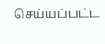செய்யப்பட்ட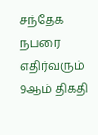சந்தேக நபரை எதிர்வரும் 9ஆம் திகதி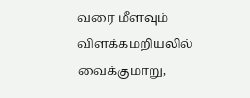வரை மீளவும் விளக்கமறியலில் வைக்குமாறு,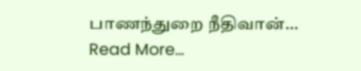பாணந்துறை நீதிவான்…
Read More...